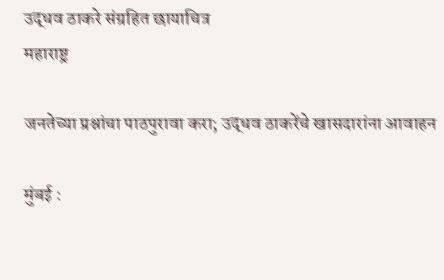उद्धव ठाकरे संग्रहित छायाचित्र
महाराष्ट्र

जनतेच्या प्रश्नांचा पाठपुरावा करा; उद्धव ठाकरेंचे खासदारांना आवाहन

मुंबई :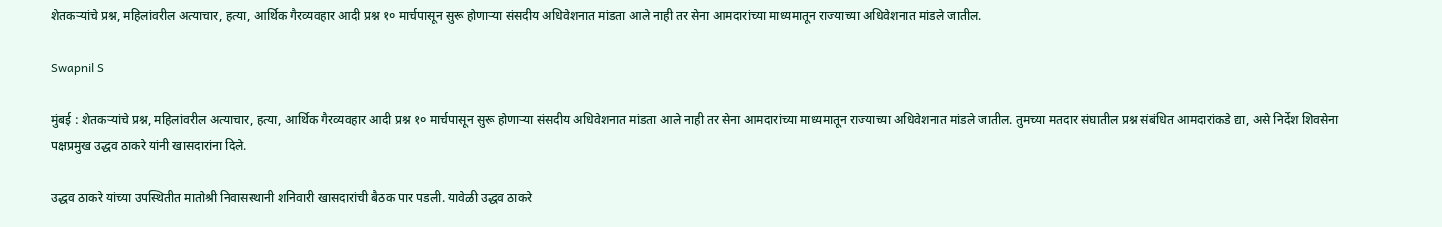शेतकऱ्यांचे प्रश्न, महिलांवरील अत्याचार, हत्या, आर्थिक गैरव्यवहार आदी प्रश्न १० मार्चपासून सुरू होणाऱ्या संसदीय अधिवेशनात मांडता आले नाही तर सेना आमदारांच्या माध्यमातून राज्याच्या अधिवेशनात मांडले जातील.

Swapnil S

मुंबई : शेतकऱ्यांचे प्रश्न, महिलांवरील अत्याचार, हत्या, आर्थिक गैरव्यवहार आदी प्रश्न १० मार्चपासून सुरू होणाऱ्या संसदीय अधिवेशनात मांडता आले नाही तर सेना आमदारांच्या माध्यमातून राज्याच्या अधिवेशनात मांडले जातील. तुमच्या मतदार संघातील प्रश्न संबंधित आमदारांकडे द्या, असे निर्देश शिवसेना पक्षप्रमुख उद्धव ठाकरे यांनी खासदारांना दिले.

उद्धव ठाकरे यांच्या उपस्थितीत मातोश्री निवासस्थानी शनिवारी खासदारांची बैठक पार पडली. यावेळी उद्धव ठाकरे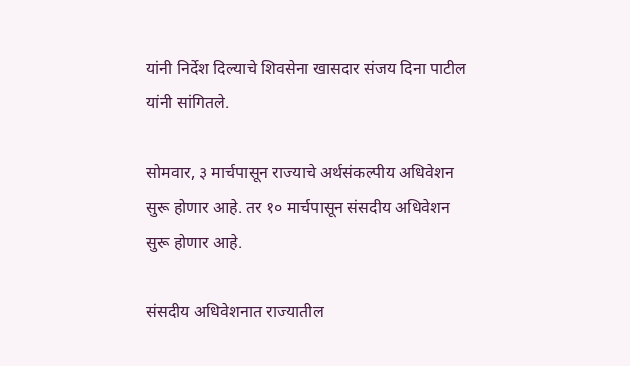यांनी निर्देश दिल्याचे शिवसेना खासदार संजय दिना पाटील यांनी सांगितले.

सोमवार, ३ मार्चपासून राज्याचे अर्थसंकल्पीय अधिवेशन सुरू होणार आहे. तर १० मार्चपासून संसदीय अधिवेशन सुरू होणार आहे.

संसदीय अधिवेशनात राज्यातील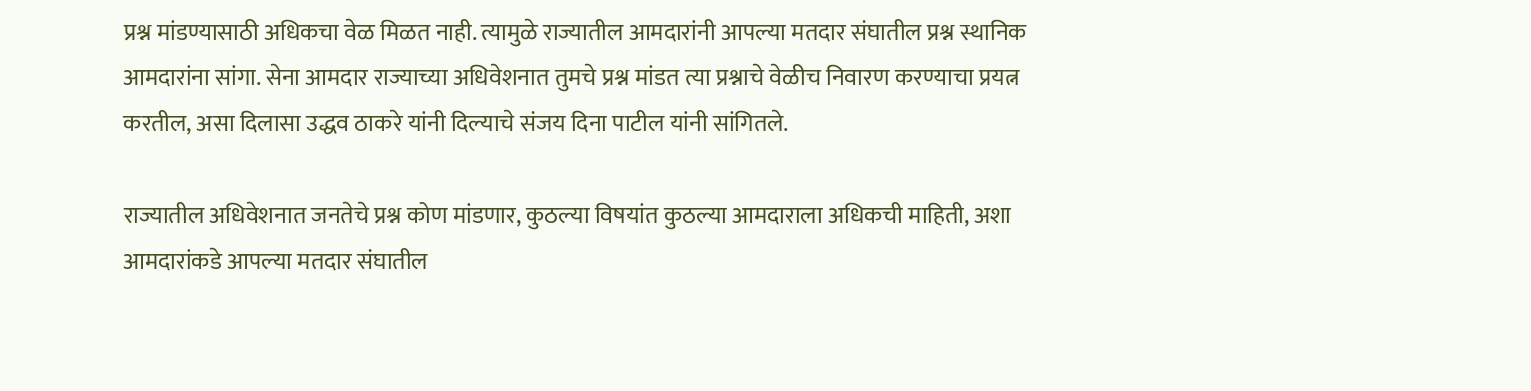प्रश्न मांडण्यासाठी अधिकचा वेळ मिळत नाही. त्यामुळे राज्यातील आमदारांनी आपल्या मतदार संघातील प्रश्न स्थानिक आमदारांना सांगा. सेना आमदार राज्याच्या अधिवेशनात तुमचे प्रश्न मांडत त्या प्रश्नाचे वेळीच निवारण करण्याचा प्रयत्न करतील, असा दिलासा उद्धव ठाकरे यांनी दिल्याचे संजय दिना पाटील यांनी सांगितले.

राज्यातील अधिवेशनात जनतेचे प्रश्न कोण मांडणार, कुठल्या विषयांत कुठल्या आमदाराला अधिकची माहिती, अशा आमदारांकडे आपल्या मतदार संघातील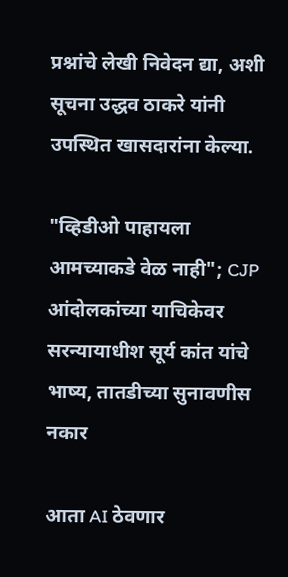प्रश्नांचे लेखी निवेदन द्या, अशी सूचना उद्धव ठाकरे यांनी उपस्थित खासदारांना केल्या.

"व्हिडीओ पाहायला आमच्याकडे वेळ नाही"; CJP आंदोलकांच्या याचिकेवर सरन्यायाधीश सूर्य कांत यांचे भाष्य, तातडीच्या सुनावणीस नकार

आता AI ठेवणार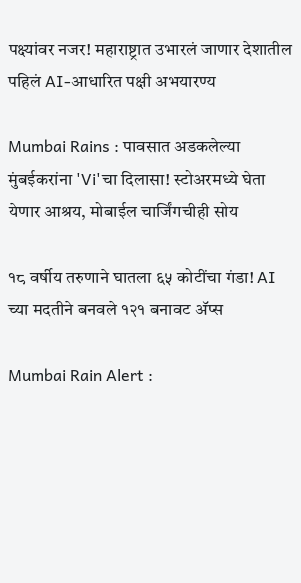पक्ष्यांवर नजर! महाराष्ट्रात उभारलं जाणार देशातील पहिलं AI-आधारित पक्षी अभयारण्य

Mumbai Rains : पावसात अडकलेल्या मुंबईकरांना 'Vi'चा दिलासा! स्टोअरमध्ये घेता येणार आश्रय, मोबाईल चार्जिंगचीही सोय

१८ वर्षीय तरुणाने घातला ६५ कोटींचा गंडा! AI च्या मदतीने बनवले १२१ बनावट अ‍ॅप्स

Mumbai Rain Alert :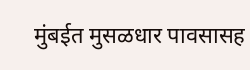मुंबईत मुसळधार पावसासह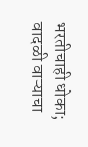भरतीचाही धोका; वादळी वाऱ्याचा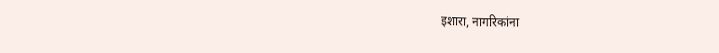इशारा, नागरिकांना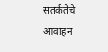सतर्कतेचे आवाहन